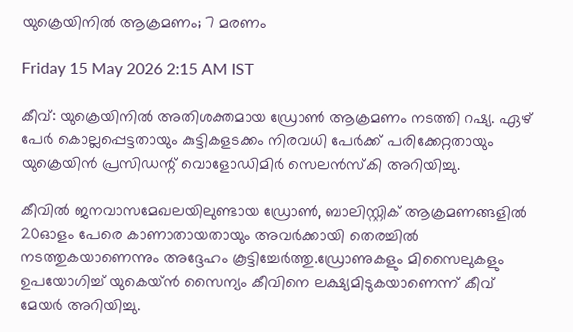യുക്രെയിനിൽ ആക്രമണം; 7 മരണം

Friday 15 May 2026 2:15 AM IST

കീവ്: യുക്രെയിനിൽ അതിശക്തമായ ഡ്രോൺ ആക്രമണം നടത്തി റഷ്യ. ഏഴ് പേ‍ർ കൊല്ലപ്പെട്ടതായും കുട്ടികളടക്കം നിരവധി പേ‌‍ർക്ക് പരിക്കേറ്റതായും യുക്രെയിൻ പ്രസിഡന്റ് വൊളോഡിമി‍ർ സെലൻസ്കി അറിയിച്ചു.

കീവിൽ ജനവാസമേഖലയിലുണ്ടായ ഡ്രോൺ, ബാലിസ്റ്റിക് ആക്രമണങ്ങളിൽ 20ഓളം പേരെ കാണാതായതായും അവർക്കായി തെരച്ചിൽ നടത്തുകയാണെന്നും അദ്ദേഹം കൂട്ടിച്ചേർത്തു.ഡ്രോണുകളും മിസൈലുകളും ഉപയോഗിച്ച് യുകെയ്ൻ സൈന്യം കീവിനെ ലക്ഷ്യമിടുകയാണെന്ന് കീവ് മേയ‍ർ അറിയിച്ചു.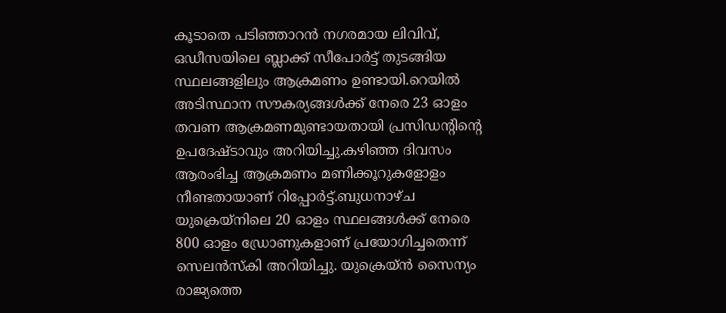കൂടാതെ പടിഞ്ഞാറൻ നഗരമായ ലിവിവ്, ഒഡീസയിലെ ബ്ലാക്ക് സീപോ‍ർട്ട് തുടങ്ങിയ സ്ഥലങ്ങളിലും ആക്രമണം ഉണ്ടായി.റെയിൽ അടിസ്ഥാന സൗകര്യങ്ങൾക്ക് നേരെ 23 ഓളം തവണ ആക്രമണമുണ്ടായതായി പ്രസിഡന്റിന്റെ ഉപദേഷ്ടാവും അറിയിച്ചു.കഴിഞ്ഞ ദിവസം ആരംഭിച്ച ആക്രമണം മണിക്കൂറുകളോളം നീണ്ടതായാണ് റിപ്പോർട്ട്.ബുധനാഴ്ച യുക്രെയ്നിലെ 20 ഓളം സ്ഥലങ്ങൾക്ക് നേരെ 800 ഓളം ഡ്രോണുകളാണ് പ്രയോഗിച്ചതെന്ന് സെലൻസ്കി അറിയിച്ചു. യുക്രെയ്ൻ സൈന്യം രാജ്യത്തെ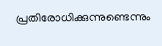പ്രതിരോധിക്കുന്നുണ്ടെന്നും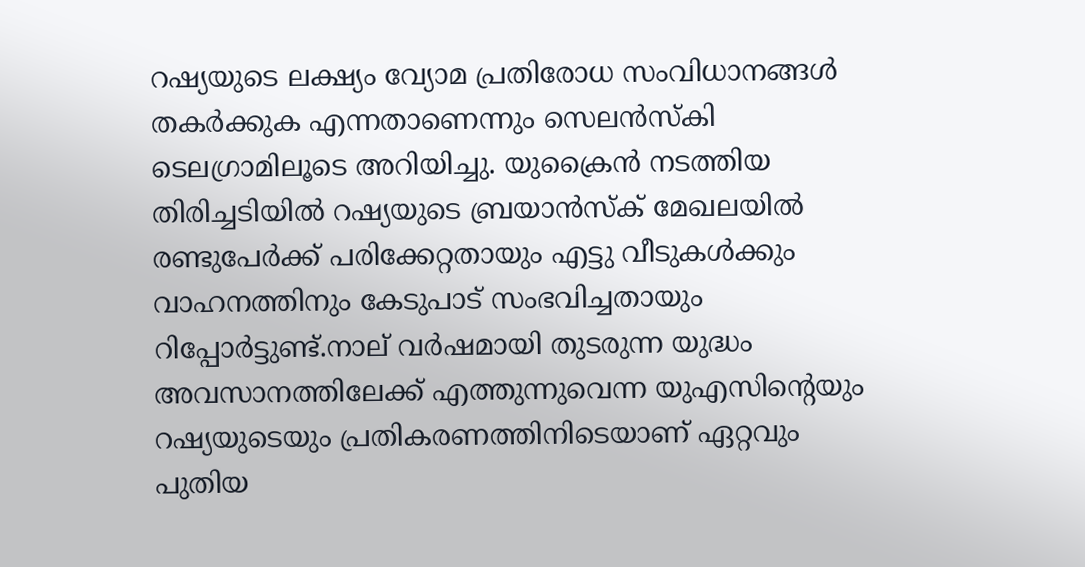റഷ്യയുടെ ലക്ഷ്യം വ്യോമ പ്രതിരോധ സംവിധാനങ്ങൾ തക‍ർക്കുക എന്നതാണെന്നും സെലൻസ്കി ടെലഗ്രാമിലൂടെ അറിയിച്ചു. യുക്രൈൻ നടത്തിയ തിരിച്ചടിയിൽ റഷ്യയുടെ ബ്രയാൻസ്ക് മേഖലയിൽ രണ്ടുപേർക്ക് പരിക്കേറ്റതായും എട്ടു വീടുകൾക്കും വാഹനത്തിനും കേടുപാട് സംഭവിച്ചതായും റിപ്പോർട്ടുണ്ട്.നാല് വർഷമായി തുടരുന്ന യുദ്ധം അവസാനത്തിലേക്ക് എത്തുന്നുവെന്ന യുഎസിന്റെയും റഷ്യയുടെയും പ്രതികരണത്തിനിടെയാണ് ഏറ്റവും പുതിയ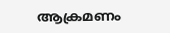ആക്രമണം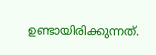ഉണ്ടായിരിക്കുന്നത്.